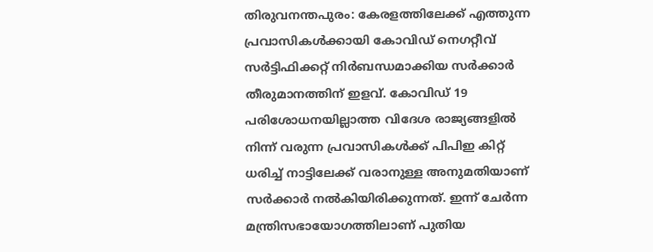തിരുവനന്തപുരം: കേരളത്തിലേക്ക് എത്തുന്ന പ്രവാസികൾക്കായി കോവിഡ് നെഗറ്റീവ് സർട്ടിഫിക്കറ്റ് നിർബന്ധമാക്കിയ സർക്കാർ തീരുമാനത്തിന് ഇളവ്. കോവിഡ് 19 പരിശോധനയില്ലാത്ത വിദേശ രാജ്യങ്ങളിൽ നിന്ന് വരുന്ന പ്രവാസികൾക്ക് പിപിഇ കിറ്റ് ധരിച്ച് നാട്ടിലേക്ക് വരാനുള്ള അനുമതിയാണ് സർക്കാർ നൽകിയിരിക്കുന്നത്. ഇന്ന് ചേർന്ന മന്ത്രിസഭായോഗത്തിലാണ് പുതിയ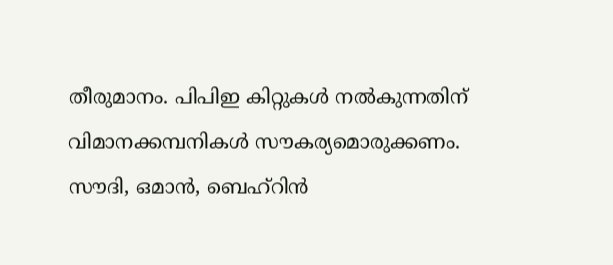തീരുമാനം. പിപിഇ കിറ്റുകൾ നൽകുന്നതിന് വിമാനക്കമ്പനികൾ സൗകര്യമൊരുക്കണം.
സൗദി, ഒമാൻ, ബെഹ്റിൻ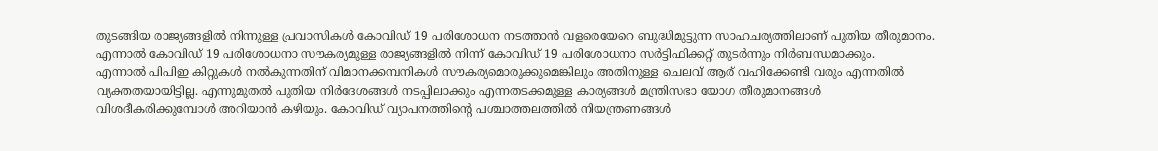തുടങ്ങിയ രാജ്യങ്ങളിൽ നിന്നുള്ള പ്രവാസികൾ കോവിഡ് 19 പരിശോധന നടത്താൻ വളരെയേറെ ബുദ്ധിമുട്ടുന്ന സാഹചര്യത്തിലാണ് പുതിയ തീരുമാനം. എന്നാൽ കോവിഡ് 19 പരിശോധനാ സൗകര്യമുള്ള രാജ്യങ്ങളിൽ നിന്ന് കോവിഡ് 19 പരിശോധനാ സർട്ടിഫിക്കറ്റ് തുടർന്നും നിർബന്ധമാക്കും.
എന്നാൽ പിപിഇ കിറ്റുകൾ നൽകുന്നതിന് വിമാനക്കമ്പനികൾ സൗകര്യമൊരുക്കുമെങ്കിലും അതിനുള്ള ചെലവ് ആര് വഹിക്കേണ്ടി വരും എന്നതിൽ വ്യക്തതയായിട്ടില്ല. എന്നുമുതൽ പുതിയ നിർദേശങ്ങൾ നടപ്പിലാക്കും എന്നതടക്കമുള്ള കാര്യങ്ങൾ മന്ത്രിസഭാ യോഗ തീരുമാനങ്ങൾ വിശദീകരിക്കുമ്പോൾ അറിയാൻ കഴിയും. കോവിഡ് വ്യാപനത്തിന്റെ പശ്ചാത്തലത്തിൽ നിയന്ത്രണങ്ങൾ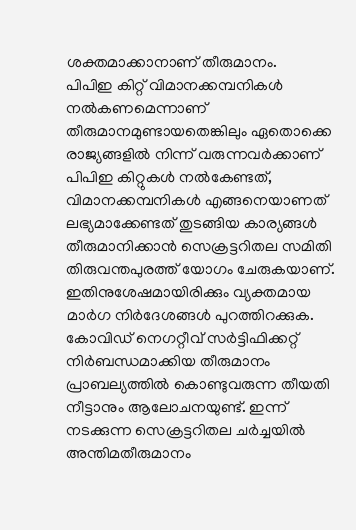ശക്തമാക്കാനാണ് തീരുമാനം.
പിപിഇ കിറ്റ് വിമാനക്കമ്പനികൾ നൽകണമെന്നാണ് തീരുമാനമുണ്ടായതെങ്കിലും ഏതൊക്കെ രാജ്യങ്ങളിൽ നിന്ന് വരുന്നവർക്കാണ് പിപിഇ കിറ്റുകൾ നൽകേണ്ടത്, വിമാനക്കമ്പനികൾ എങ്ങനെയാണത് ലഭ്യമാക്കേണ്ടത് തുടങ്ങിയ കാര്യങ്ങൾ തീരുമാനിക്കാൻ സെക്രട്ടറിതല സമിതി തിരുവന്തപുരത്ത് യോഗം ചേരുകയാണ്. ഇതിനുശേഷമായിരിക്കും വ്യക്തമായ മാർഗ നിർദേശങ്ങൾ പുറത്തിറക്കുക. കോവിഡ് നെഗറ്റീവ് സർട്ടിഫിക്കറ്റ് നിർബന്ധമാക്കിയ തീരുമാനം പ്രാബല്യത്തിൽ കൊണ്ടുവരുന്ന തീയതി നീട്ടാനും ആലോചനയുണ്ട്. ഇന്ന് നടക്കുന്ന സെക്രട്ടറിതല ചർച്ചയിൽ അന്തിമതീരുമാനം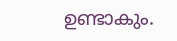ഉണ്ടാകും.